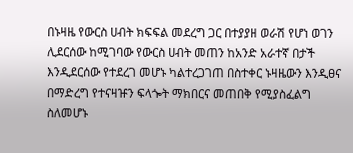በኑዛዜ የውርስ ሀብት ክፍፍል መደረግ ጋር በተያያዘ ወራሽ የሆነ ወገን ሊደርሰው ከሚገባው የውርስ ሀብት መጠን ከአንድ አራተኛ በታች እንዲደርሰው የተደረገ መሆኑ ካልተረጋገጠ በስተቀር ኑዛዜውን እንዲፀና በማድረግ የተናዛዡን ፍላጐት ማክበርና መጠበቅ የሚያስፈልግ ስለመሆኑ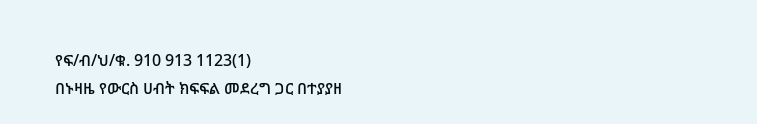የፍ/ብ/ህ/ቁ. 910 913 1123(1)
በኑዛዜ የውርስ ሀብት ክፍፍል መደረግ ጋር በተያያዘ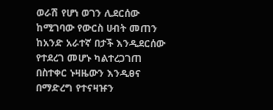ወራሽ የሆነ ወገን ሊደርሰው ከሚገባው የውርስ ሀብት መጠን ከአንድ አራተኛ በታች እንዲደርሰው የተደረገ መሆኑ ካልተረጋገጠ በስተቀር ኑዛዜውን እንዲፀና በማድረግ የተናዛዡን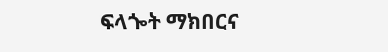ፍላጐት ማክበርና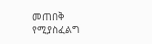መጠበቅ የሚያስፈልግ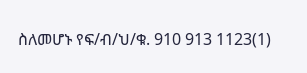ስለመሆኑ የፍ/ብ/ህ/ቁ. 910 913 1123(1)